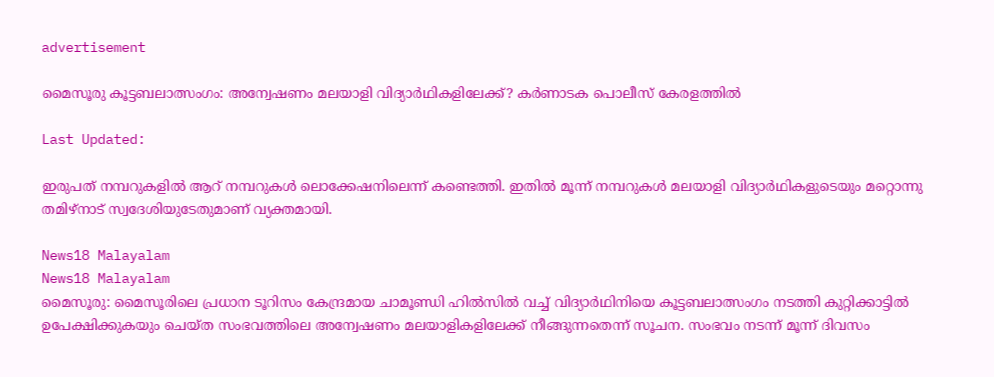advertisement

മൈസൂരു കൂട്ടബലാത്സംഗം: അന്വേഷണം മലയാളി വിദ്യാര്‍ഥികളിലേക്ക്? കര്‍ണാടക പൊലീസ് കേരളത്തില്‍

Last Updated:

ഇരുപത് നമ്പറുകളില്‍ ആറ് നമ്പറുകള്‍ ലൊക്കേഷനിലെന്ന് കണ്ടെത്തി. ഇതില്‍ മൂന്ന് നമ്പറുകള്‍ മലയാളി വിദ്യാര്‍ഥികളുടെയും മറ്റൊന്നു തമിഴ്‌നാട് സ്വദേശിയുടേതുമാണ് വ്യക്തമായി.

News18 Malayalam
News18 Malayalam
മൈസൂരു: മൈസൂരിലെ പ്രധാന ടൂറിസം കേന്ദ്രമായ ചാമൂണ്ഡി ഹില്‍സില്‍ വച്ച് വിദ്യാര്‍ഥിനിയെ കൂട്ടബലാത്സംഗം നടത്തി കുറ്റിക്കാട്ടില്‍ ഉപേക്ഷിക്കുകയും ചെയ്ത സംഭവത്തിലെ അന്വേഷണം മലയാളികളിലേക്ക് നീങ്ങുന്നതെന്ന് സൂചന. സംഭവം നടന്ന് മൂന്ന് ദിവസം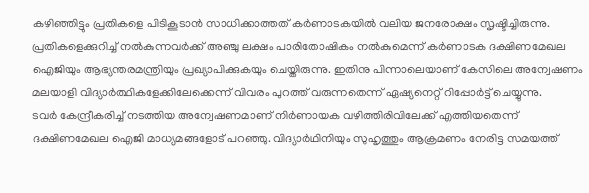കഴിഞ്ഞിട്ടും പ്രതികളെ പിടികൂടാന്‍ സാധിക്കാത്തത് കര്‍ണാടകയില്‍ വലിയ ജനരോക്ഷം സൃഷ്ടിച്ചിരുന്നു.
പ്രതികളെക്കുറിച്ച് നല്‍കുന്നവര്‍ക്ക് അഞ്ചു ലക്ഷം പാരിതോഷികം നല്‍കുമെന്ന് കര്‍ണാടക ദക്ഷിണമേഖല ഐജിയും ആഭ്യന്തരമന്ത്രിയും പ്രഖ്യാപിക്കുകയും ചെയ്തിരുന്നു. ഇതിനു പിന്നാലെയാണ് കേസിലെ അന്വേഷണം മലയാളി വിദ്യാര്‍ത്ഥികളേക്കിലേക്കെന്ന് വിവരം പുറത്ത് വരുന്നതെന്ന് ഏഷ്യനെറ്റ് റിപ്പോര്‍ട്ട് ചെയ്യുന്നു.
ടവര്‍ കേന്ദ്രീകരിച്ച് നടത്തിയ അന്വേഷണമാണ് നിര്‍ണായക വഴിത്തിരിവിലേക്ക് എത്തിയതെന്ന് ദക്ഷിണമേഖല ഐജി മാധ്യമങ്ങളോട് പറഞ്ഞു. വിദ്യാര്‍ഥിനിയും സുഹൃത്തും ആക്രമണം നേരിട്ട സമയത്ത്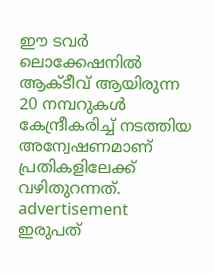ഈ ടവര്‍ ലൊക്കേഷനില്‍ ആക്ടീവ് ആയിരുന്ന 20 നമ്പറുകള്‍ കേന്ദ്രീകരിച്ച് നടത്തിയ അന്വേഷണമാണ് പ്രതികളിലേക്ക് വഴിതുറന്നത്.
advertisement
ഇരുപത്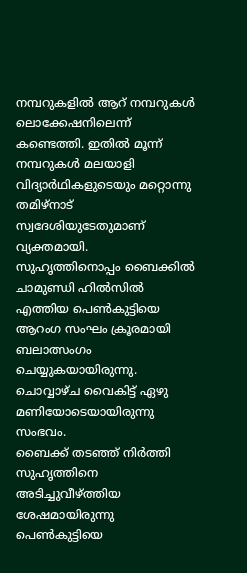നമ്പറുകളില്‍ ആറ് നമ്പറുകള്‍ ലൊക്കേഷനിലെന്ന് കണ്ടെത്തി. ഇതില്‍ മൂന്ന് നമ്പറുകള്‍ മലയാളി വിദ്യാര്‍ഥികളുടെയും മറ്റൊന്നു തമിഴ്‌നാട് സ്വദേശിയുടേതുമാണ് വ്യക്തമായി.
സുഹൃത്തിനൊപ്പം ബൈക്കില്‍ ചാമുണ്ഡി ഹില്‍സില്‍ എത്തിയ പെണ്‍കുട്ടിയെ ആറംഗ സംഘം ക്രൂരമായി ബലാത്സംഗം ചെയ്യുകയായിരുന്നു. ചൊവ്വാഴ്ച വൈകിട്ട് ഏഴു മണിയോടെയായിരുന്നു സംഭവം.
ബൈക്ക് തടഞ്ഞ് നിര്‍ത്തി സുഹൃത്തിനെ അടിച്ചുവീഴ്ത്തിയ ശേഷമായിരുന്നു പെണ്‍കുട്ടിയെ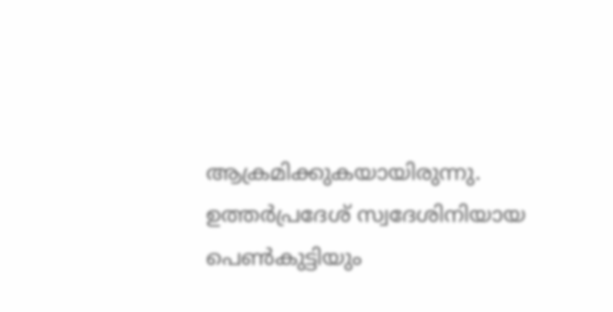ആക്രമിക്കുകയായിരുന്നു. ഉത്തര്‍പ്രദേശ് സ്വദേശിനിയായ പെണ്‍കുട്ടിയും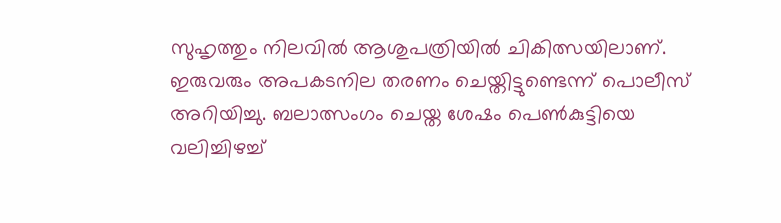സുഹൃത്തും നിലവില്‍ ആശുപത്രിയില്‍ ചികിത്സയിലാണ്. ഇരുവരും അപകടനില തരണം ചെയ്തിട്ടുണ്ടെന്ന് പൊലീസ് അറിയിച്ചു. ബലാത്സംഗം ചെയ്ത ശേഷം പെണ്‍കുട്ടിയെ വലിച്ചിഴച്ച്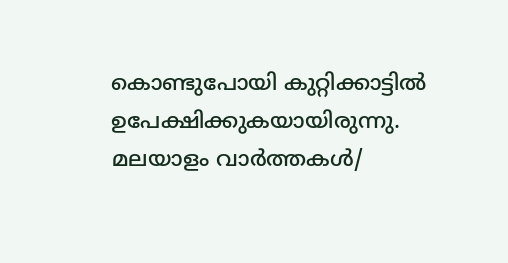കൊണ്ടുപോയി കുറ്റിക്കാട്ടില്‍ ഉപേക്ഷിക്കുകയായിരുന്നു.
മലയാളം വാർത്തകൾ/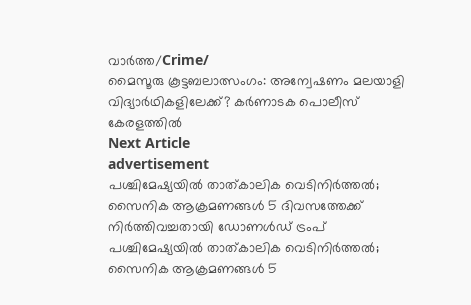വാർത്ത/Crime/
മൈസൂരു കൂട്ടബലാത്സംഗം: അന്വേഷണം മലയാളി വിദ്യാര്‍ഥികളിലേക്ക്? കര്‍ണാടക പൊലീസ് കേരളത്തില്‍
Next Article
advertisement
പശ്ചിമേഷ്യയിൽ‌ താത്കാലിക വെടിനിർത്തൽ; സൈനിക ആക്രമണങ്ങൾ 5 ദിവസത്തേക്ക് നിർത്തിവച്ചതായി ഡോണൾഡ് ട്രംപ്
പശ്ചിമേഷ്യയിൽ‌ താത്കാലിക വെടിനിർത്തൽ; സൈനിക ആക്രമണങ്ങൾ 5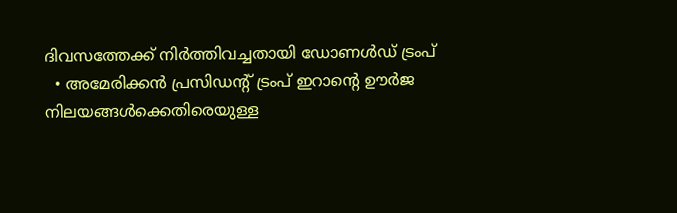ദിവസത്തേക്ക് നിർത്തിവച്ചതായി ഡോണൾഡ് ട്രംപ്
  • അമേരിക്കൻ പ്രസിഡന്റ് ട്രംപ് ഇറാന്റെ ഊർജ നിലയങ്ങൾക്കെതിരെയുള്ള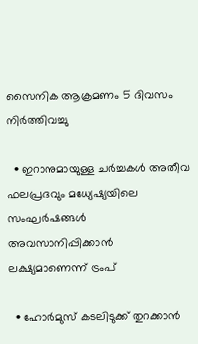സൈനിക ആക്രമണം 5 ദിവസം നിർത്തിവച്ചു

  • ഇറാനുമായുള്ള ചർച്ചകൾ അതീവ ഫലപ്രദവും മധ്യേഷ്യയിലെ സംഘർഷങ്ങൾ അവസാനിപ്പിക്കാൻ ലക്ഷ്യമാണെന്ന് ട്രംപ്

  • ഹോർമുസ് കടലിടുക്ക് തുറക്കാൻ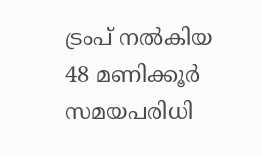ട്രംപ് നൽകിയ 48 മണിക്കൂർ സമയപരിധി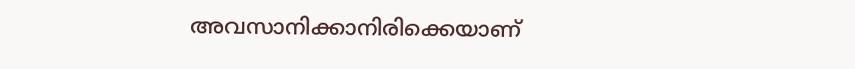അവസാനിക്കാനിരിക്കെയാണ്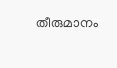തീരുമാനം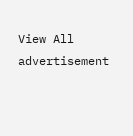View All
advertisement